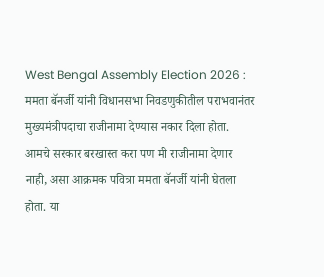West Bengal Assembly Election 2026 : ममता बॅनर्जी यांनी विधानसभा निवडणुकीतील पराभवानंतर मुख्यमंत्रीपदाचा राजीनामा देण्यास नकार दिला होता. आमचे सरकार बरखास्त करा पण मी राजीनामा देणार नाही, असा आक्रमक पवित्रा ममता बॅनर्जी यांनी घेतला होता. या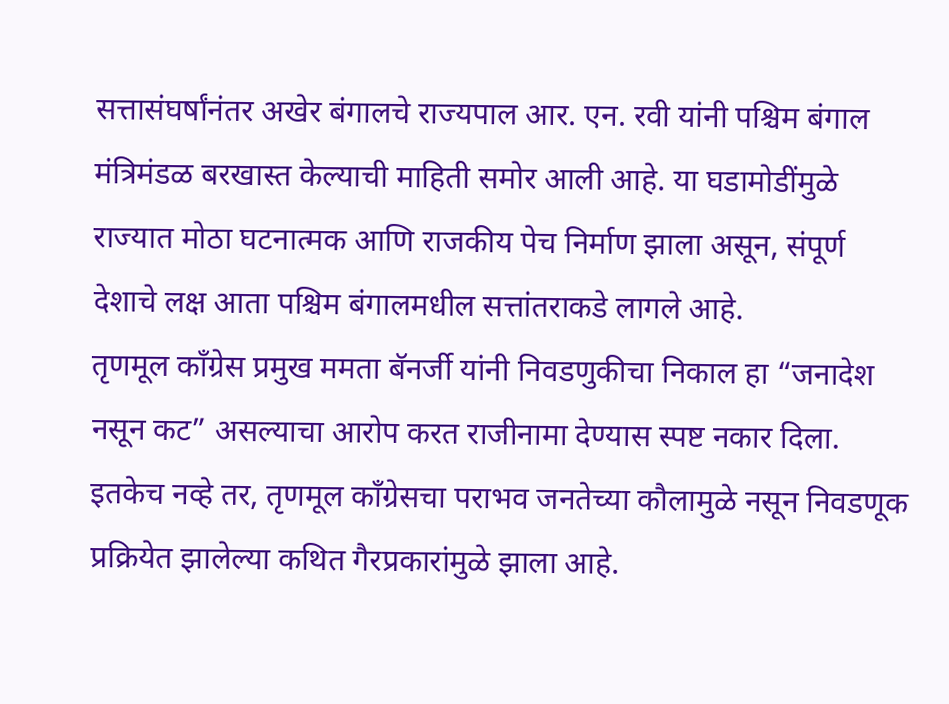सत्तासंघर्षांनंतर अखेर बंगालचे राज्यपाल आर. एन. रवी यांनी पश्चिम बंगाल मंत्रिमंडळ बरखास्त केल्याची माहिती समोर आली आहे. या घडामोडींमुळे राज्यात मोठा घटनात्मक आणि राजकीय पेच निर्माण झाला असून, संपूर्ण देशाचे लक्ष आता पश्चिम बंगालमधील सत्तांतराकडे लागले आहे.
तृणमूल काँग्रेस प्रमुख ममता बॅनर्जी यांनी निवडणुकीचा निकाल हा “जनादेश नसून कट” असल्याचा आरोप करत राजीनामा देण्यास स्पष्ट नकार दिला. इतकेच नव्हे तर, तृणमूल काँग्रेसचा पराभव जनतेच्या कौलामुळे नसून निवडणूक प्रक्रियेत झालेल्या कथित गैरप्रकारांमुळे झाला आहे.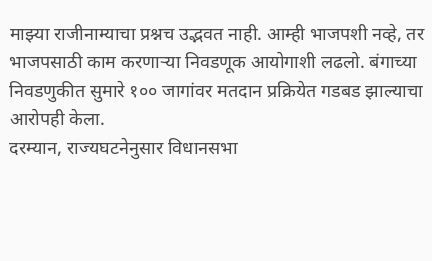माझ्या राजीनाम्याचा प्रश्नच उद्भवत नाही. आम्ही भाजपशी नव्हे, तर भाजपसाठी काम करणाऱ्या निवडणूक आयोगाशी लढलो. बंगाच्या निवडणुकीत सुमारे १०० जागांवर मतदान प्रक्रियेत गडबड झाल्याचा आरोपही केला.
दरम्यान, राज्यघटनेनुसार विधानसभा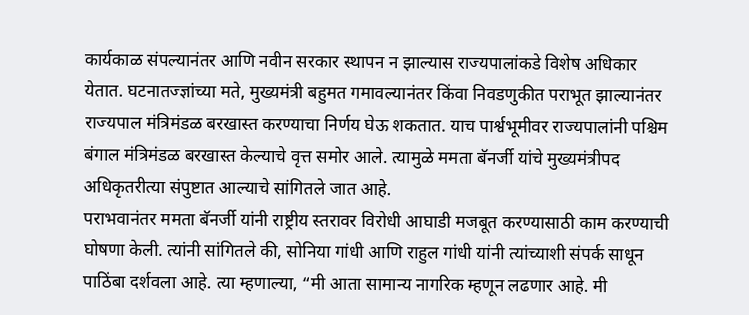कार्यकाळ संपल्यानंतर आणि नवीन सरकार स्थापन न झाल्यास राज्यपालांकडे विशेष अधिकार येतात. घटनातज्ज्ञांच्या मते, मुख्यमंत्री बहुमत गमावल्यानंतर किंवा निवडणुकीत पराभूत झाल्यानंतर राज्यपाल मंत्रिमंडळ बरखास्त करण्याचा निर्णय घेऊ शकतात. याच पार्श्वभूमीवर राज्यपालांनी पश्चिम बंगाल मंत्रिमंडळ बरखास्त केल्याचे वृत्त समोर आले. त्यामुळे ममता बॅनर्जी यांचे मुख्यमंत्रीपद अधिकृतरीत्या संपुष्टात आल्याचे सांगितले जात आहे.
पराभवानंतर ममता बॅनर्जी यांनी राष्ट्रीय स्तरावर विरोधी आघाडी मजबूत करण्यासाठी काम करण्याची घोषणा केली. त्यांनी सांगितले की, सोनिया गांधी आणि राहुल गांधी यांनी त्यांच्याशी संपर्क साधून पाठिंबा दर्शवला आहे. त्या म्हणाल्या, “मी आता सामान्य नागरिक म्हणून लढणार आहे. मी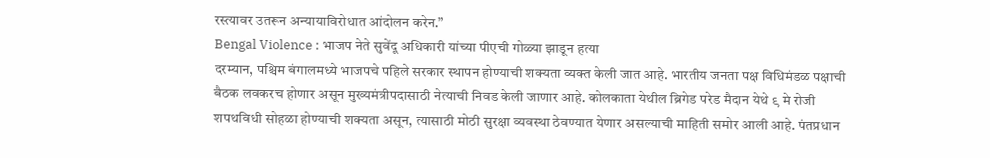रस्त्यावर उतरून अन्यायाविरोधात आंदोलन करेन.”
Bengal Violence : भाजप नेते सुवेंदू अधिकारी यांच्या पीएची गोळ्या झाडून हत्या
दरम्यान, पश्चिम बंगालमध्ये भाजपचे पहिले सरकार स्थापन होण्याची शक्यता व्यक्त केली जात आहे. भारतीय जनता पक्ष विधिमंडळ पक्षाची बैठक लवकरच होणार असून मुख्यमंत्रीपदासाठी नेत्याची निवड केली जाणार आहे. कोलकाता येथील ब्रिगेड परेड मैदान येथे ९ मे रोजी शपथविधी सोहळा होण्याची शक्यता असून, त्यासाठी मोठी सुरक्षा व्यवस्था ठेवण्यात येणार असल्याची माहिती समोर आली आहे. पंतप्रधान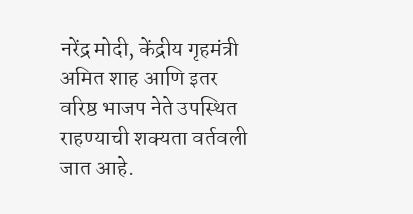नरेंद्र मोदी, केंद्रीय गृहमंत्री अमित शाह आणि इतर वरिष्ठ भाजप नेते उपस्थित राहण्याची शक्यता वर्तवली जात आहे.